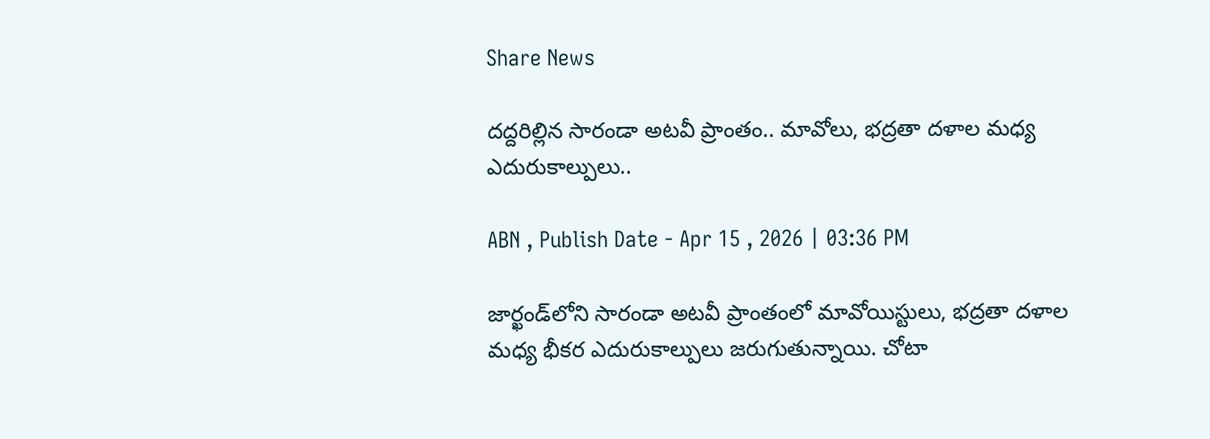Share News

దద్దరిల్లిన సారండా అటవీ ప్రాంతం.. మావోలు, భద్రతా దళాల మధ్య ఎదురుకాల్పులు..

ABN , Publish Date - Apr 15 , 2026 | 03:36 PM

జార్ఖండ్‌లోని సారండా అటవీ ప్రాంతంలో మావోయిస్టులు, భద్రతా దళాల మధ్య భీకర ఎదురుకాల్పులు జరుగుతున్నాయి. చోటా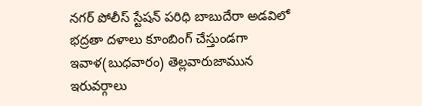నగర్ పోలీస్ స్టేషన్ పరిధి బాబుదేరా అడవిలో భద్రతా దళాలు కూంబింగ్ చేస్తుండగా ఇవాళ(బుధవారం) తెల్లవారుజామున ఇరువర్గాలు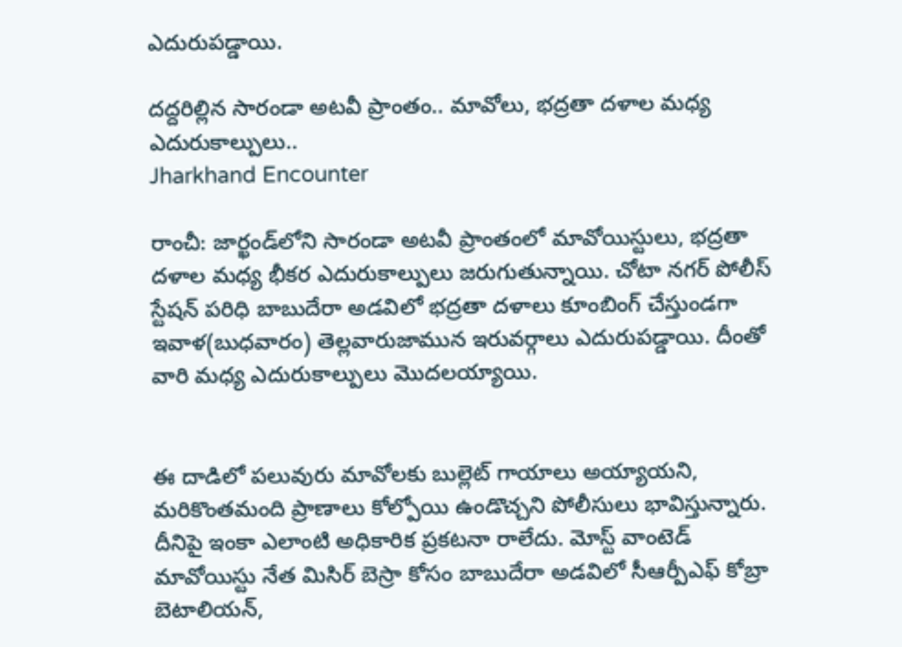ఎదురుపడ్డాయి.

దద్దరిల్లిన సారండా అటవీ ప్రాంతం.. మావోలు, భద్రతా దళాల మధ్య ఎదురుకాల్పులు..
Jharkhand Encounter

రాంచీ: జార్ఖండ్‌లోని సారండా అటవీ ప్రాంతంలో మావోయిస్టులు, భద్రతా దళాల మధ్య భీకర ఎదురుకాల్పులు జరుగుతున్నాయి. చోటా నగర్ పోలీస్ స్టేషన్ పరిధి బాబుదేరా అడవిలో భద్రతా దళాలు కూంబింగ్ చేస్తుండగా ఇవాళ(బుధవారం) తెల్లవారుజామున ఇరువర్గాలు ఎదురుపడ్డాయి. దీంతో వారి మధ్య ఎదురుకాల్పులు మెుదలయ్యాయి.


ఈ దాడిలో పలువురు మావోలకు బుల్లెట్ గాయాలు అయ్యాయని, మరికొంతమంది ప్రాణాలు కోల్పోయి ఉండొచ్చని పోలీసులు భావిస్తున్నారు. దీనిపై ఇంకా ఎలాంటి అధికారిక ప్రకటనా రాలేదు. మోస్ట్ వాంటెడ్ మావోయిస్టు నేత మిసిర్ బెస్రా కోసం బాబుదేరా అడవిలో సీఆర్పీఎఫ్ కోబ్రా బెటాలియన్,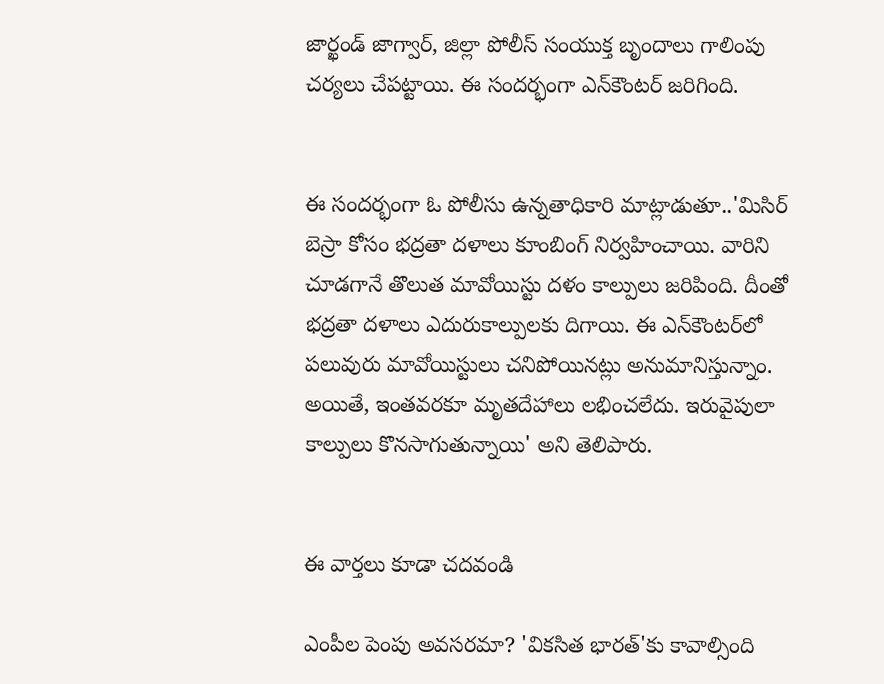జార్ఖండ్ జాగ్వార్, జిల్లా పోలీస్ సంయుక్త బృందాలు గాలింపు చర్యలు చేపట్టాయి. ఈ సందర్భంగా ఎన్‌కౌంటర్ జరిగింది.


ఈ సందర్భంగా ఓ పోలీసు ఉన్నతాధికారి మాట్లాడుతూ..'మిసిర్ బెస్రా కోసం భద్రతా దళాలు కూంబింగ్ నిర్వహించాయి. వారిని చూడగానే తొలుత మావోయిస్టు దళం కాల్పులు జరిపింది. దీంతో భద్రతా దళాలు ఎదురుకాల్పులకు దిగాయి. ఈ ఎన్‌కౌంటర్‌లో పలువురు మావోయిస్టులు చనిపోయినట్లు అనుమానిస్తున్నాం. అయితే, ఇంతవరకూ మృతదేహాలు లభించలేదు. ఇరువైపులా కాల్పులు కొనసాగుతున్నాయి' అని తెలిపారు.


ఈ వార్తలు కూడా చదవండి

ఎంపీల పెంపు అవసరమా? 'వికసిత భారత్'కు కావాల్సింది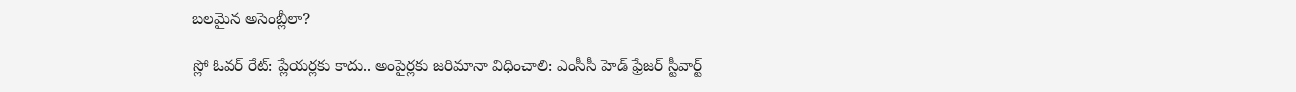బలమైన అసెంబ్లీలా?

స్లో ఓవర్ రేట్: ప్లేయర్లకు కాదు.. అంపైర్లకు జరిమానా విధించాలి: ఎంసీసీ హెడ్ ఫ్రేజర్ స్టీవార్ట్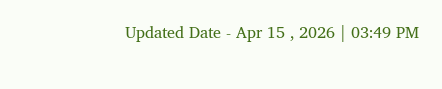Updated Date - Apr 15 , 2026 | 03:49 PM